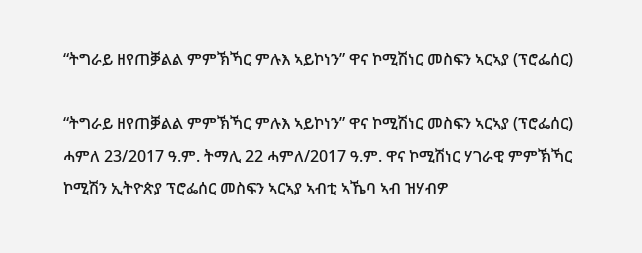“ትግራይ ዘየጠቓልል ምምኽኻር ምሉእ ኣይኮነን” ዋና ኮሚሽነር መስፍን ኣርኣያ (ፕሮፌሰር)

“ትግራይ ዘየጠቓልል ምምኽኻር ምሉእ ኣይኮነን” ዋና ኮሚሽነር መስፍን ኣርኣያ (ፕሮፌሰር) ሓምለ 23/2017 ዓ.ም. ትማሊ 22 ሓምለ/2017 ዓ.ም. ዋና ኮሚሽነር ሃገራዊ ምምኽኻር ኮሚሽን ኢትዮጵያ ፕሮፌሰር መስፍን ኣርኣያ ኣብቲ ኣኼባ ኣብ ዝሃብዎ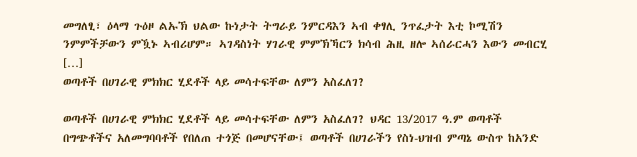መግለፂ፣ ዕላማ ጉዕዞ ልኡኽ ህልው ኩነታት ትግራይ ንምርዳእን ኣብ ቀፃሊ ንጥፈታት እቲ ኮሚሽን ንምምችቻውን ምዃኑ ኣብሪሆም። ኣገዳስነት ሃገራዊ ምምኽኻርን ክሳብ ሕዚ ዘሎ ኣሰራርሓን እውን መብርሂ […]
ወጣቶች በሀገራዊ ምክክር ሂደቶች ላይ መሳተፍቸው ለምን አስፈለገ?

ወጣቶች በሀገራዊ ምክክር ሂደቶች ላይ መሳተፍቸው ለምን አስፈለገ? ህዳር 13/2017 ዓ.ም ወጣቶች በግጭቶችና አለመግባባቶች የበለጠ ተጎጅ በመሆናቸው፤ ወጣቶች በሀገራችን የስነ-ህዝብ ምጣኔ ውስጥ ከአንድ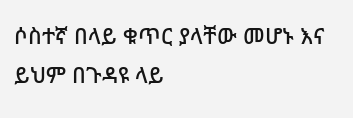ሶስተኛ በላይ ቁጥር ያላቸው መሆኑ እና ይህም በጉዳዩ ላይ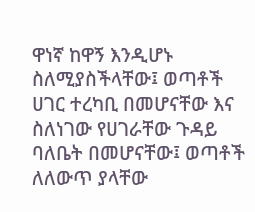ዋነኛ ከዋኝ እንዲሆኑ ስለሚያስችላቸው፤ ወጣቶች ሀገር ተረካቢ በመሆናቸው እና ስለነገው የሀገራቸው ጉዳይ ባለቤት በመሆናቸው፤ ወጣቶች ለለውጥ ያላቸው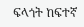ፍላጎት ከፍተኛ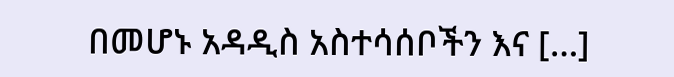በመሆኑ አዳዲስ አስተሳሰቦችን እና […]